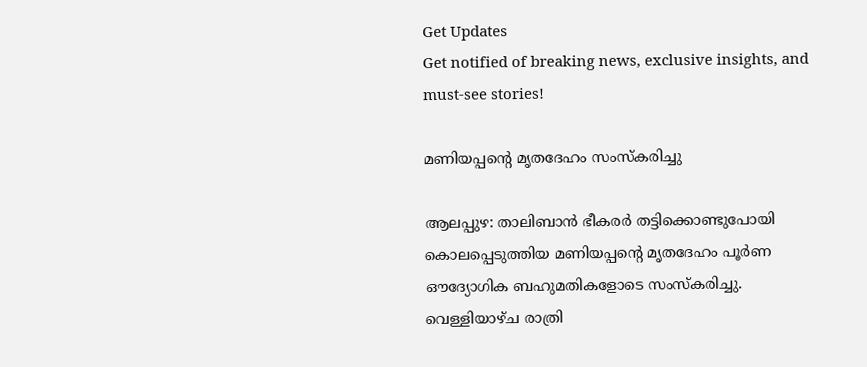Get Updates
Get notified of breaking news, exclusive insights, and must-see stories!

മണിയപ്പന്റെ മൃതദേഹം സംസ്കരിച്ചു

ആലപ്പുഴ: താലിബാന്‍ ഭീകരര്‍ തട്ടിക്കൊണ്ടുപോയി കൊലപ്പെടുത്തിയ മണിയപ്പന്റെ മൃതദേഹം പൂര്‍ണ ഔദ്യോഗിക ബഹുമതികളോടെ സംസ്കരിച്ചു. വെള്ളിയാഴ്ച രാത്രി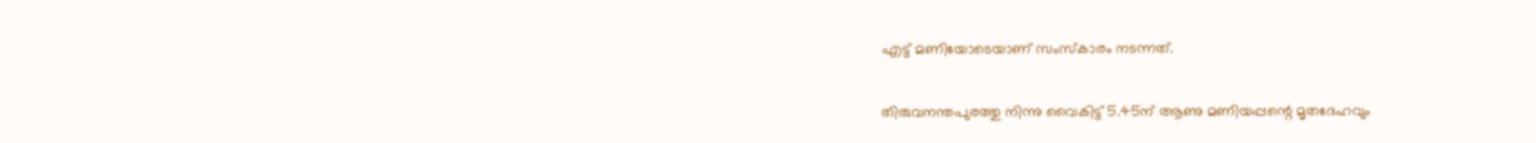എട്ട് മണിയോടെയാണ് സംസ്കാരം നടന്നത്.

തിരുവനന്തപുരത്തു നിന്നു വൈകിട്ട് 5.45ന് ആണു മണിയപ്പന്റെ മൃതദേഹവും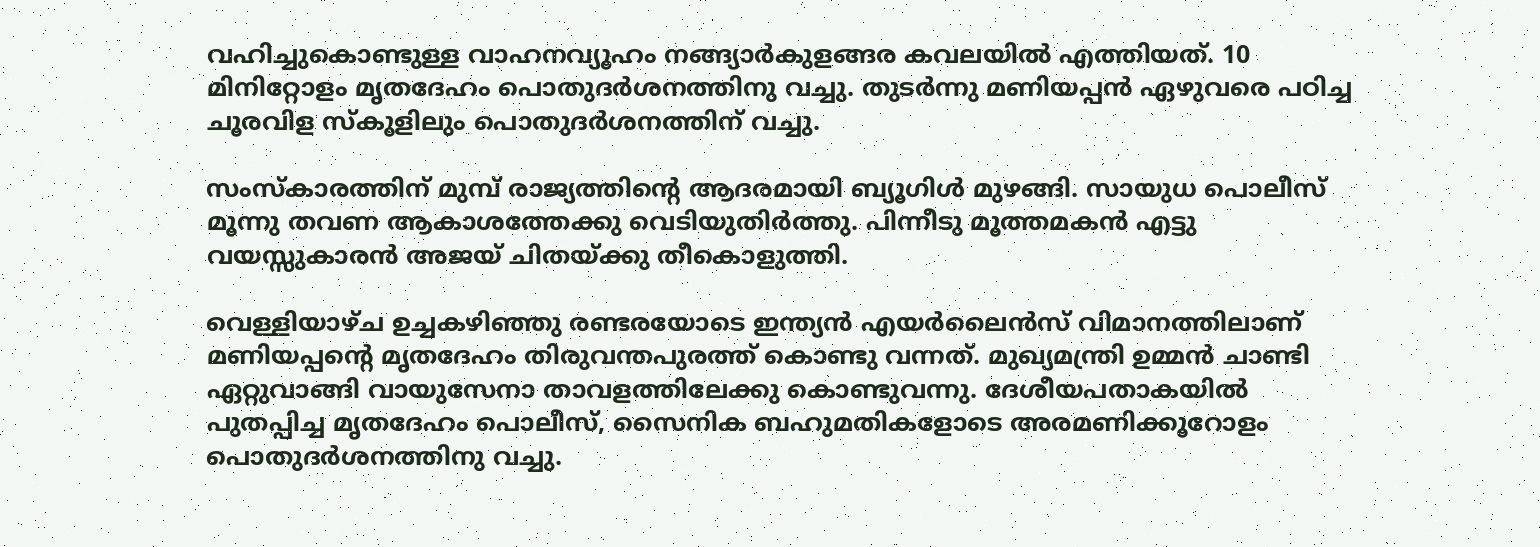വഹിച്ചുകൊണ്ടുള്ള വാഹനവ്യൂഹം നങ്ങ്യാര്‍കുളങ്ങര കവലയില്‍ എത്തിയത്. 10 മിനിറ്റോളം മൃതദേഹം പൊതുദര്‍ശനത്തിനു വച്ചു. തുടര്‍ന്നു മണിയപ്പന്‍ ഏഴുവരെ പഠിച്ച ചൂരവിള സ്കൂളിലും പൊതുദര്‍ശനത്തിന് വച്ചു.

സംസ്കാരത്തിന് മുമ്പ് രാജ്യത്തിന്റെ ആദരമായി ബ്യൂഗിള്‍ മുഴങ്ങി. സായുധ പൊലീസ് മൂന്നു തവണ ആകാശത്തേക്കു വെടിയുതിര്‍ത്തു. പിന്നീടു മൂത്തമകന്‍ എട്ടു വയസ്സുകാരന്‍ അജയ് ചിതയ്ക്കു തീകൊളുത്തി.

വെള്ളിയാഴ്ച ഉച്ചകഴിഞ്ഞു രണ്ടരയോടെ ഇന്ത്യന്‍ എയര്‍ലൈന്‍സ് വിമാനത്തിലാണ് മണിയപ്പന്റെ മൃതദേഹം തിരുവന്തപുരത്ത് കൊണ്ടു വന്നത്. മുഖ്യമന്ത്രി ഉമ്മന്‍ ചാണ്ടി ഏറ്റുവാങ്ങി വായുസേനാ താവളത്തിലേക്കു കൊണ്ടുവന്നു. ദേശീയപതാകയില്‍ പുതപ്പിച്ച മൃതദേഹം പൊലീസ്, സൈനിക ബഹുമതികളോടെ അരമണിക്കൂറോളം പൊതുദര്‍ശനത്തിനു വച്ചു.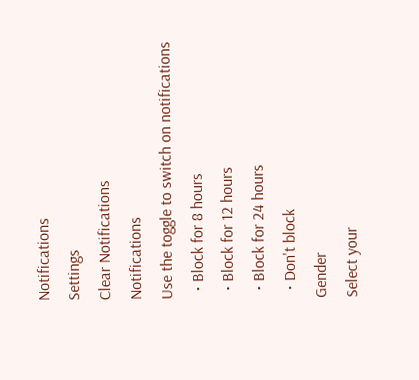Notifications
Settings
Clear Notifications
Notifications
Use the toggle to switch on notifications
  • Block for 8 hours
  • Block for 12 hours
  • Block for 24 hours
  • Don't block
Gender
Select your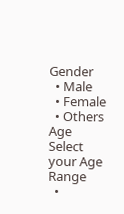Gender
  • Male
  • Female
  • Others
Age
Select your Age Range
  •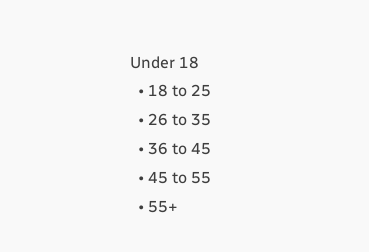Under 18
  • 18 to 25
  • 26 to 35
  • 36 to 45
  • 45 to 55
  • 55+